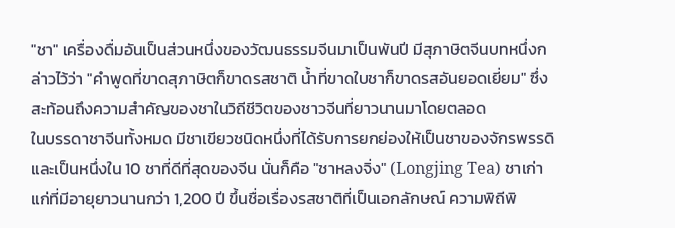"ชา" เครื่องดื่มอันเป็นส่วนหนึ่งของวัฒนธรรมจีนมาเป็นพันปี มีสุภาษิตจีนบทหนึ่งกล่าวไว้ว่า "คำพูดที่ขาดสุภาษิตก็ขาดรสชาติ น้ำที่ขาดใบชาก็ขาดรสอันยอดเยี่ยม" ซึ่งสะท้อนถึงความสำคัญของชาในวิถีชีวิตของชาวจีนที่ยาวนานมาโดยตลอด
ในบรรดาชาจีนทั้งหมด มีชาเขียวชนิดหนึ่งที่ได้รับการยกย่องให้เป็นชาของจักรพรรดิ และเป็นหนึ่งใน 10 ชาที่ดีที่สุดของจีน นั่นก็คือ "ชาหลงจิ่ง" (Longjing Tea) ชาเก่าแก่ที่มีอายุยาวนานกว่า 1,200 ปี ขึ้นชื่อเรื่องรสชาติที่เป็นเอกลักษณ์ ความพิถีพิ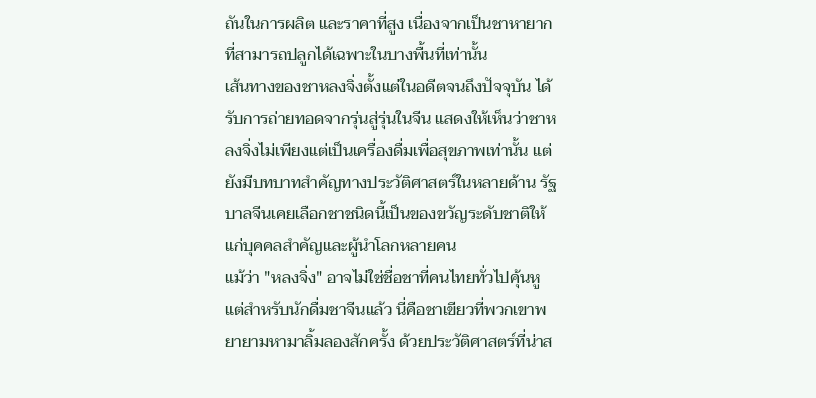ถันในการผลิต และราคาที่สูง เนื่องจากเป็นชาหายากที่สามารถปลูกได้เฉพาะในบางพื้นที่เท่านั้น
เส้นทางของชาหลงจิ่งตั้งแต่ในอดีตจนถึงปัจจุบัน ได้รับการถ่ายทอดจากรุ่นสู่รุ่นในจีน แสดงให้เห็นว่าชาหลงจิ่งไม่เพียงแต่เป็นเครื่องดื่มเพื่อสุขภาพเท่านั้น แต่ยังมีบทบาทสำคัญทางประวัติศาสตร์ในหลายด้าน รัฐบาลจีนเคยเลือกชาชนิดนี้เป็นของขวัญระดับชาติให้แก่บุคคลสำคัญและผู้นำโลกหลายคน
แม้ว่า "หลงจิ่ง" อาจไม่ใช่ชื่อชาที่คนไทยทั่วไปคุ้นหู แต่สำหรับนักดื่มชาจีนแล้ว นี่คือชาเขียวที่พวกเขาพยายามหามาลิ้มลองสักครั้ง ด้วยประวัติศาสตร์ที่น่าส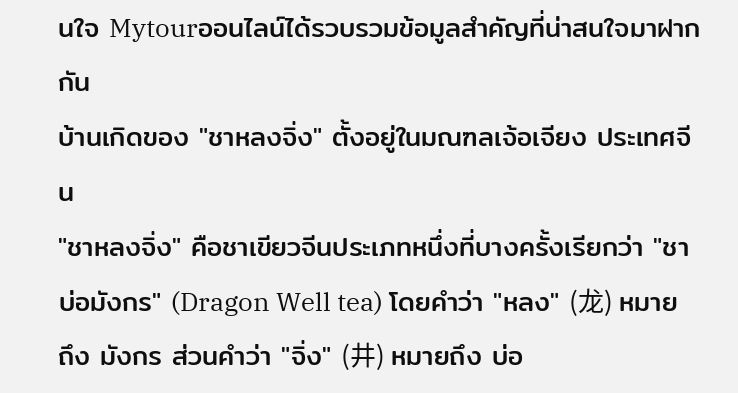นใจ Mytourออนไลน์ได้รวบรวมข้อมูลสำคัญที่น่าสนใจมาฝากกัน
บ้านเกิดของ "ชาหลงจิ่ง" ตั้งอยู่ในมณฑลเจ้อเจียง ประเทศจีน
"ชาหลงจิ่ง" คือชาเขียวจีนประเภทหนึ่งที่บางครั้งเรียกว่า "ชาบ่อมังกร" (Dragon Well tea) โดยคำว่า "หลง" (龙) หมายถึง มังกร ส่วนคำว่า "จิ่ง" (井) หมายถึง บ่อ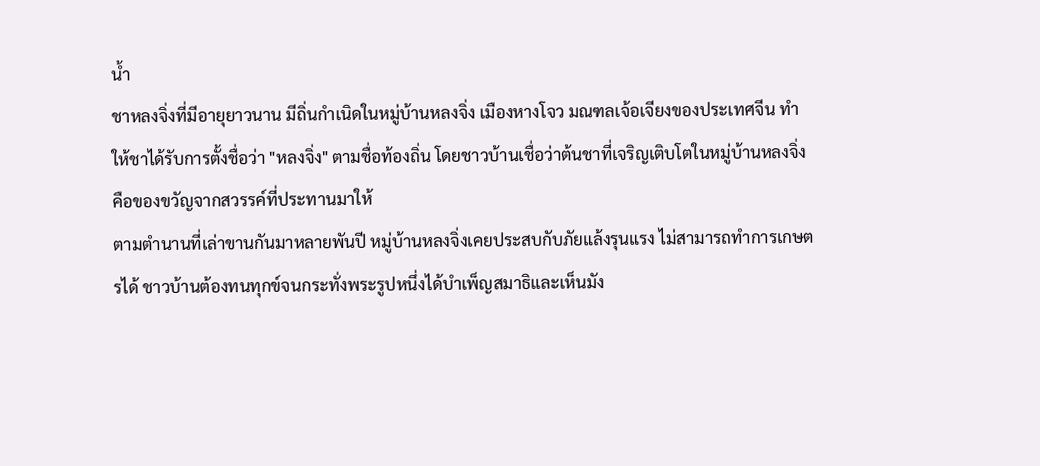น้ำ
ชาหลงจิ่งที่มีอายุยาวนาน มีถิ่นกำเนิดในหมู่บ้านหลงจิ่ง เมืองหางโจว มณฑลเจ้อเจียงของประเทศจีน ทำให้ชาได้รับการตั้งชื่อว่า "หลงจิ่ง" ตามชื่อท้องถิ่น โดยชาวบ้านเชื่อว่าต้นชาที่เจริญเติบโตในหมู่บ้านหลงจิ่งคือของขวัญจากสวรรค์ที่ประทานมาให้
ตามตำนานที่เล่าขานกันมาหลายพันปี หมู่บ้านหลงจิ่งเคยประสบกับภัยแล้งรุนแรง ไม่สามารถทำการเกษตรได้ ชาวบ้านต้องทนทุกข์จนกระทั่งพระรูปหนึ่งได้บำเพ็ญสมาธิและเห็นมัง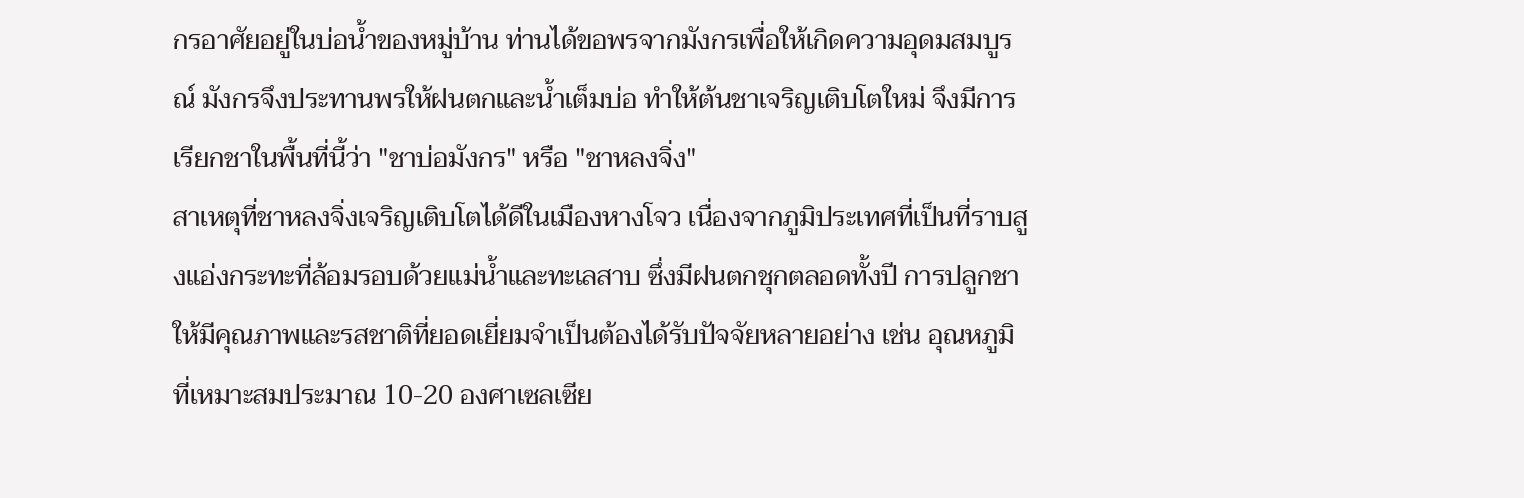กรอาศัยอยู่ในบ่อน้ำของหมู่บ้าน ท่านได้ขอพรจากมังกรเพื่อให้เกิดความอุดมสมบูรณ์ มังกรจึงประทานพรให้ฝนตกและน้ำเต็มบ่อ ทำให้ต้นชาเจริญเติบโตใหม่ จึงมีการเรียกชาในพื้นที่นี้ว่า "ชาบ่อมังกร" หรือ "ชาหลงจิ่ง"
สาเหตุที่ชาหลงจิ่งเจริญเติบโตได้ดีในเมืองหางโจว เนื่องจากภูมิประเทศที่เป็นที่ราบสูงแอ่งกระทะที่ล้อมรอบด้วยแม่น้ำและทะเลสาบ ซึ่งมีฝนตกชุกตลอดทั้งปี การปลูกชาให้มีคุณภาพและรสชาติที่ยอดเยี่ยมจำเป็นต้องได้รับปัจจัยหลายอย่าง เช่น อุณหภูมิที่เหมาะสมประมาณ 10-20 องศาเซลเซีย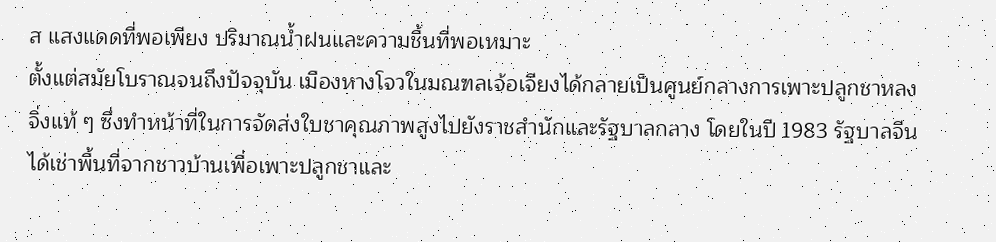ส แสงแดดที่พอเพียง ปริมาณน้ำฝนและความชื้นที่พอเหมาะ
ตั้งแต่สมัยโบราณจนถึงปัจจุบัน เมืองหางโจวในมณฑลเจ้อเจียงได้กลายเป็นศูนย์กลางการเพาะปลูกชาหลงจิ่งแท้ ๆ ซึ่งทำหน้าที่ในการจัดส่งใบชาคุณภาพสูงไปยังราชสำนักและรัฐบาลกลาง โดยในปี 1983 รัฐบาลจีนได้เช่าพื้นที่จากชาวบ้านเพื่อเพาะปลูกชาและ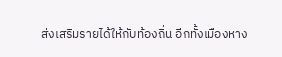ส่งเสริมรายได้ให้กับท้องถิ่น อีกทั้งเมืองหาง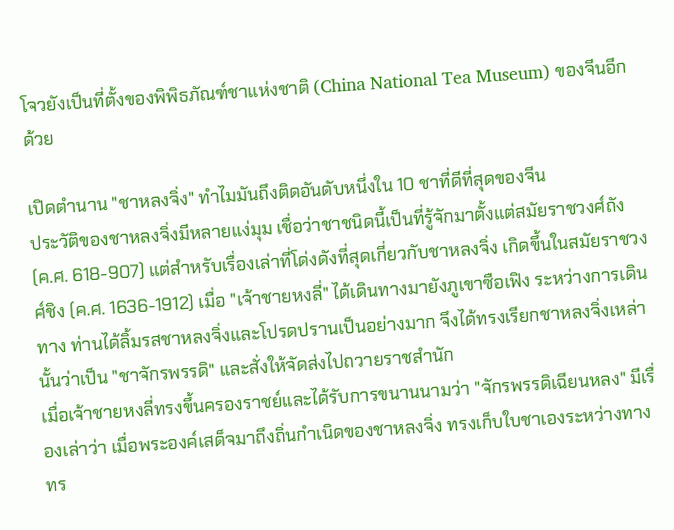โจวยังเป็นที่ตั้งของพิพิธภัณฑ์ชาแห่งชาติ (China National Tea Museum) ของจีนอีกด้วย

เปิดตำนาน "ชาหลงจิ่ง" ทำไมมันถึงติดอันดับหนึ่งใน 10 ชาที่ดีที่สุดของจีน
ประวัติของชาหลงจิ่งมีหลายแง่มุม เชื่อว่าชาชนิดนี้เป็นที่รู้จักมาตั้งแต่สมัยราชวงศ์ถัง (ค.ศ. 618-907) แต่สำหรับเรื่องเล่าที่โด่งดังที่สุดเกี่ยวกับชาหลงจิ่ง เกิดขึ้นในสมัยราชวงศ์ชิง (ค.ศ. 1636-1912) เมื่อ "เจ้าชายหงลี่" ได้เดินทางมายังภูเขาซือเฟิง ระหว่างการเดินทาง ท่านได้ลิ้มรสชาหลงจิ่งและโปรดปรานเป็นอย่างมาก จึงได้ทรงเรียกชาหลงจิ่งเหล่านั้นว่าเป็น "ชาจักรพรรดิ" และสั่งให้จัดส่งไปถวายราชสำนัก
เมื่อเจ้าชายหงลี่ทรงขึ้นครองราชย์และได้รับการขนานนามว่า "จักรพรรดิเฉียนหลง" มีเรื่องเล่าว่า เมื่อพระองค์เสด็จมาถึงถิ่นกำเนิดของชาหลงจิ่ง ทรงเก็บใบชาเองระหว่างทาง ทร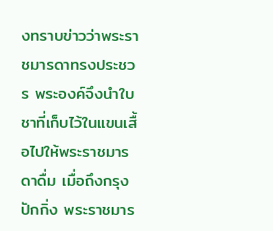งทราบข่าวว่าพระราชมารดาทรงประชวร พระองค์จึงนำใบชาที่เก็บไว้ในแขนเสื้อไปให้พระราชมารดาดื่ม เมื่อถึงกรุงปักกิ่ง พระราชมาร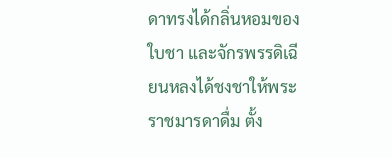ดาทรงได้กลิ่นหอมของใบชา และจักรพรรดิเฉียนหลงได้ชงชาให้พระราชมารดาดื่ม ตั้ง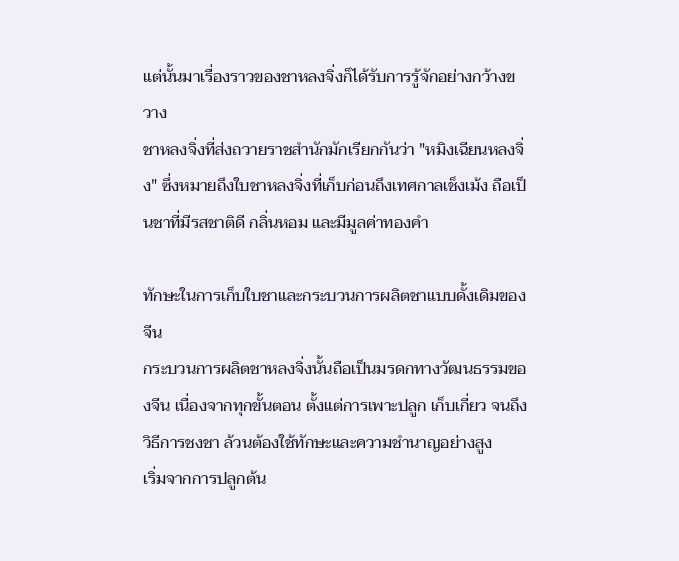แต่นั้นมาเรื่องราวของชาหลงจิ่งก็ได้รับการรู้จักอย่างกว้างขวาง
ชาหลงจิ่งที่ส่งถวายราชสำนักมักเรียกกันว่า "หมิงเฉียนหลงจิ่ง" ซึ่งหมายถึงใบชาหลงจิ่งที่เก็บก่อนถึงเทศกาลเช็งเม้ง ถือเป็นชาที่มีรสชาติดี กลิ่นหอม และมีมูลค่าทองคำ

ทักษะในการเก็บใบชาและกระบวนการผลิตชาแบบดั้งเดิมของจีน
กระบวนการผลิตชาหลงจิ่งนั้นถือเป็นมรดกทางวัฒนธรรมของจีน เนื่องจากทุกขั้นตอน ตั้งแต่การเพาะปลูก เก็บเกี่ยว จนถึงวิธีการชงชา ล้วนต้องใช้ทักษะและความชำนาญอย่างสูง
เริ่มจากการปลูกต้น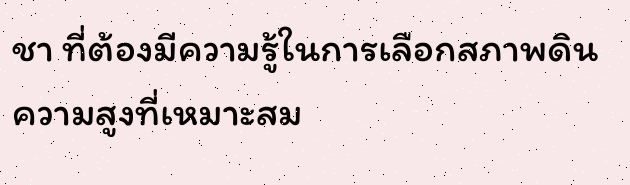ชา ที่ต้องมีความรู้ในการเลือกสภาพดิน ความสูงที่เหมาะสม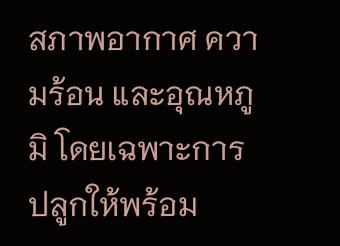สภาพอากาศ ความร้อน และอุณหภูมิ โดยเฉพาะการปลูกให้พร้อม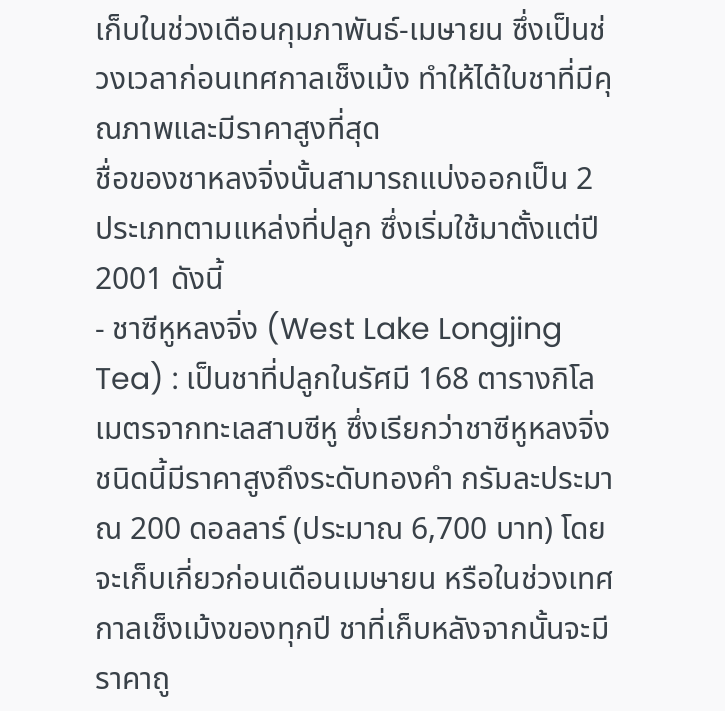เก็บในช่วงเดือนกุมภาพันธ์-เมษายน ซึ่งเป็นช่วงเวลาก่อนเทศกาลเช็งเม้ง ทำให้ได้ใบชาที่มีคุณภาพและมีราคาสูงที่สุด
ชื่อของชาหลงจิ่งนั้นสามารถแบ่งออกเป็น 2 ประเภทตามแหล่งที่ปลูก ซึ่งเริ่มใช้มาตั้งแต่ปี 2001 ดังนี้
- ชาซีหูหลงจิ่ง (West Lake Longjing Tea) : เป็นชาที่ปลูกในรัศมี 168 ตารางกิโลเมตรจากทะเลสาบซีหู ซึ่งเรียกว่าชาซีหูหลงจิ่ง ชนิดนี้มีราคาสูงถึงระดับทองคำ กรัมละประมาณ 200 ดอลลาร์ (ประมาณ 6,700 บาท) โดยจะเก็บเกี่ยวก่อนเดือนเมษายน หรือในช่วงเทศกาลเช็งเม้งของทุกปี ชาที่เก็บหลังจากนั้นจะมีราคาถู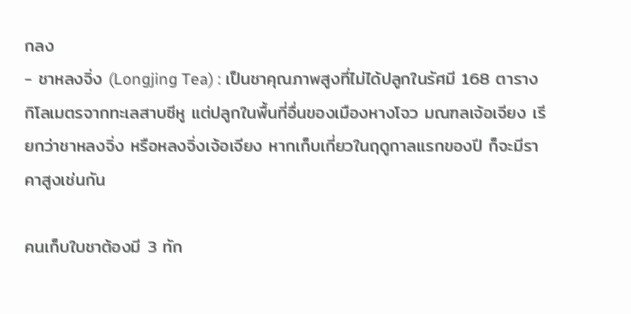กลง
- ชาหลงจิ่ง (Longjing Tea) : เป็นชาคุณภาพสูงที่ไม่ได้ปลูกในรัศมี 168 ตารางกิโลเมตรจากทะเลสาบซีหู แต่ปลูกในพื้นที่อื่นของเมืองหางโจว มณฑลเจ้อเจียง เรียกว่าชาหลงจิ่ง หรือหลงจิ่งเจ้อเจียง หากเก็บเกี่ยวในฤดูกาลแรกของปี ก็จะมีราคาสูงเช่นกัน

คนเก็บใบชาต้องมี 3 ทัก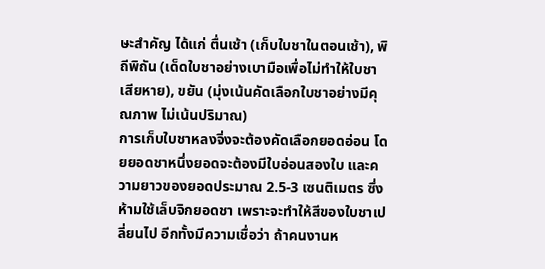ษะสำคัญ ได้แก่ ตื่นเช้า (เก็บใบชาในตอนเช้า), พิถีพิถัน (เด็ดใบชาอย่างเบามือเพื่อไม่ทำให้ใบชาเสียหาย), ขยัน (มุ่งเน้นคัดเลือกใบชาอย่างมีคุณภาพ ไม่เน้นปริมาณ)
การเก็บใบชาหลงจิ่งจะต้องคัดเลือกยอดอ่อน โดยยอดชาหนึ่งยอดจะต้องมีใบอ่อนสองใบ และความยาวของยอดประมาณ 2.5-3 เซนติเมตร ซึ่งห้ามใช้เล็บจิกยอดชา เพราะจะทำให้สีของใบชาเปลี่ยนไป อีกทั้งมีความเชื่อว่า ถ้าคนงานห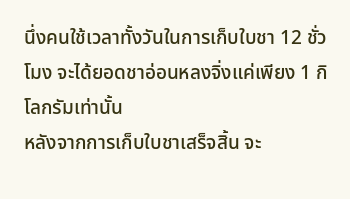นึ่งคนใช้เวลาทั้งวันในการเก็บใบชา 12 ชั่วโมง จะได้ยอดชาอ่อนหลงจิ่งแค่เพียง 1 กิโลกรัมเท่านั้น
หลังจากการเก็บใบชาเสร็จสิ้น จะ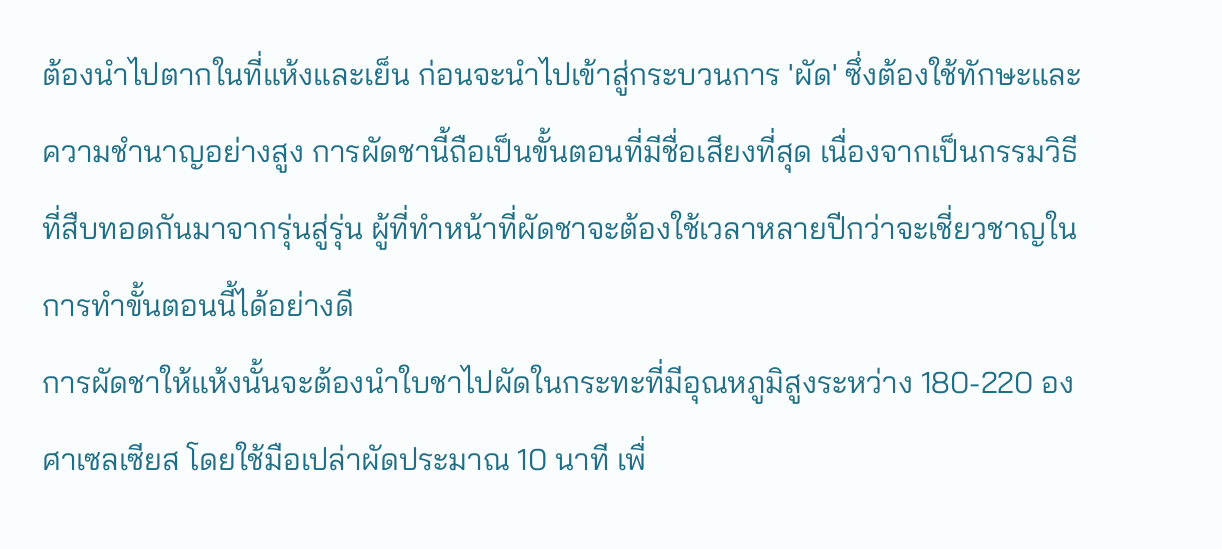ต้องนำไปตากในที่แห้งและเย็น ก่อนจะนำไปเข้าสู่กระบวนการ 'ผัด' ซึ่งต้องใช้ทักษะและความชำนาญอย่างสูง การผัดชานี้ถือเป็นขั้นตอนที่มีชื่อเสียงที่สุด เนื่องจากเป็นกรรมวิธีที่สืบทอดกันมาจากรุ่นสู่รุ่น ผู้ที่ทำหน้าที่ผัดชาจะต้องใช้เวลาหลายปีกว่าจะเชี่ยวชาญในการทำขั้นตอนนี้ได้อย่างดี
การผัดชาให้แห้งนั้นจะต้องนำใบชาไปผัดในกระทะที่มีอุณหภูมิสูงระหว่าง 180-220 องศาเซลเซียส โดยใช้มือเปล่าผัดประมาณ 10 นาที เพื่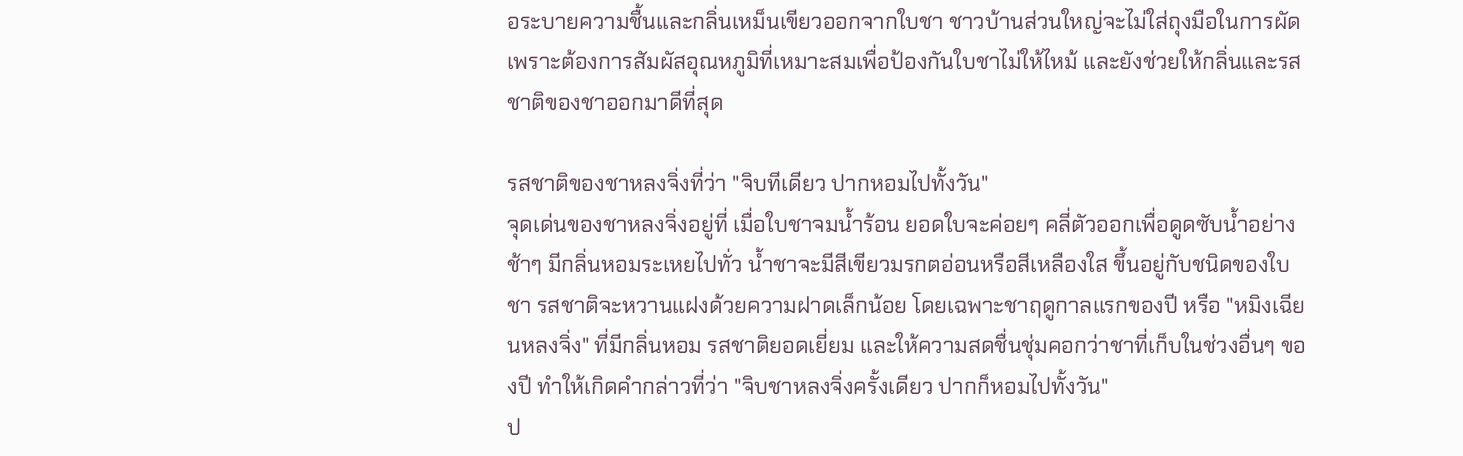อระบายความชื้นและกลิ่นเหม็นเขียวออกจากใบชา ชาวบ้านส่วนใหญ่จะไม่ใส่ถุงมือในการผัด เพราะต้องการสัมผัสอุณหภูมิที่เหมาะสมเพื่อป้องกันใบชาไม่ให้ไหม้ และยังช่วยให้กลิ่นและรสชาติของชาออกมาดีที่สุด

รสชาติของชาหลงจิ่งที่ว่า "จิบทีเดียว ปากหอมไปทั้งวัน"
จุดเด่นของชาหลงจิ่งอยู่ที่ เมื่อใบชาจมน้ำร้อน ยอดใบจะค่อยๆ คลี่ตัวออกเพื่อดูดซับน้ำอย่างช้าๆ มีกลิ่นหอมระเหยไปทั่ว น้ำชาจะมีสีเขียวมรกตอ่อนหรือสีเหลืองใส ขึ้นอยู่กับชนิดของใบชา รสชาติจะหวานแฝงด้วยความฝาดเล็กน้อย โดยเฉพาะชาฤดูกาลแรกของปี หรือ "หมิงเฉียนหลงจิ่ง" ที่มีกลิ่นหอม รสชาติยอดเยี่ยม และให้ความสดชื่นชุ่มคอกว่าชาที่เก็บในช่วงอื่นๆ ของปี ทำให้เกิดคำกล่าวที่ว่า "จิบชาหลงจิ่งครั้งเดียว ปากก็หอมไปทั้งวัน"
ป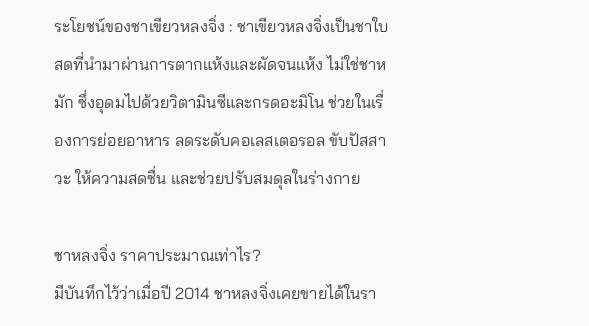ระโยชน์ของชาเขียวหลงจิ่ง : ชาเขียวหลงจิ่งเป็นชาใบสดที่นำมาผ่านการตากแห้งและผัดจนแห้ง ไม่ใช่ชาหมัก ซึ่งอุดมไปด้วยวิตามินซีและกรดอะมิโน ช่วยในเรื่องการย่อยอาหาร ลดระดับคอเลสเตอรอล ขับปัสสาวะ ให้ความสดชื่น และช่วยปรับสมดุลในร่างกาย

ชาหลงจิ่ง ราคาประมาณเท่าไร?
มีบันทึกไว้ว่าเมื่อปี 2014 ชาหลงจิ่งเคยขายได้ในรา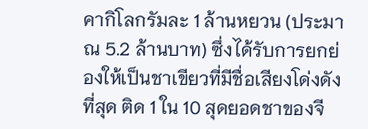คากิโลกรัมละ 1 ล้านหยวน (ประมาณ 5.2 ล้านบาท) ซึ่งได้รับการยกย่องให้เป็นชาเขียวที่มีชื่อเสียงโด่งดังที่สุด ติด 1 ใน 10 สุดยอดชาของจี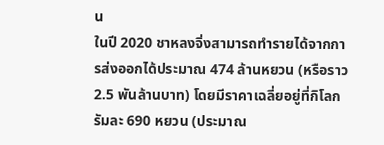น
ในปี 2020 ชาหลงจิ่งสามารถทำรายได้จากการส่งออกได้ประมาณ 474 ล้านหยวน (หรือราว 2.5 พันล้านบาท) โดยมีราคาเฉลี่ยอยู่ที่กิโลกรัมละ 690 หยวน (ประมาณ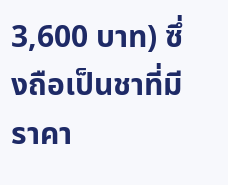3,600 บาท) ซึ่งถือเป็นชาที่มีราคา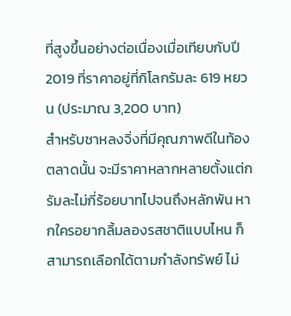ที่สูงขึ้นอย่างต่อเนื่องเมื่อเทียบกับปี 2019 ที่ราคาอยู่ที่กิโลกรัมละ 619 หยวน (ประมาณ 3,200 บาท)
สำหรับชาหลงจิ่งที่มีคุณภาพดีในท้องตลาดนั้น จะมีราคาหลากหลายตั้งแต่กรัมละไม่กี่ร้อยบาทไปจนถึงหลักพัน หากใครอยากลิ้มลองรสชาติแบบไหน ก็สามารถเลือกได้ตามกำลังทรัพย์ ไม่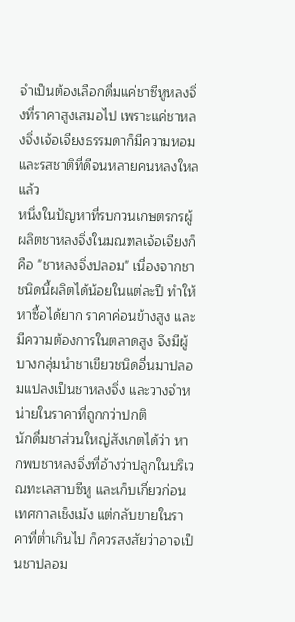จำเป็นต้องเลือกดื่มแค่ชาซีหูหลงจิ่งที่ราคาสูงเสมอไป เพราะแค่ชาหลงจิ่งเจ้อเจียงธรรมดาก็มีความหอมและรสชาติที่ดีจนหลายคนหลงใหลแล้ว
หนึ่งในปัญหาที่รบกวนเกษตรกรผู้ผลิตชาหลงจิ่งในมณฑลเจ้อเจียงก็คือ "ชาหลงจิ่งปลอม" เนื่องจากชาชนิดนี้ผลิตได้น้อยในแต่ละปี ทำให้หาซื้อได้ยาก ราคาค่อนข้างสูง และมีความต้องการในตลาดสูง จึงมีผู้บางกลุ่มนำชาเขียวชนิดอื่นมาปลอมแปลงเป็นชาหลงจิ่ง และวางจำหน่ายในราคาที่ถูกกว่าปกติ
นักดื่มชาส่วนใหญ่สังเกตได้ว่า หากพบชาหลงจิ่งที่อ้างว่าปลูกในบริเวณทะเลสาบซีหู และเก็บเกี่ยวก่อนเทศกาลเช็งเม้ง แต่กลับขายในราคาที่ต่ำเกินไป ก็ควรสงสัยว่าอาจเป็นชาปลอม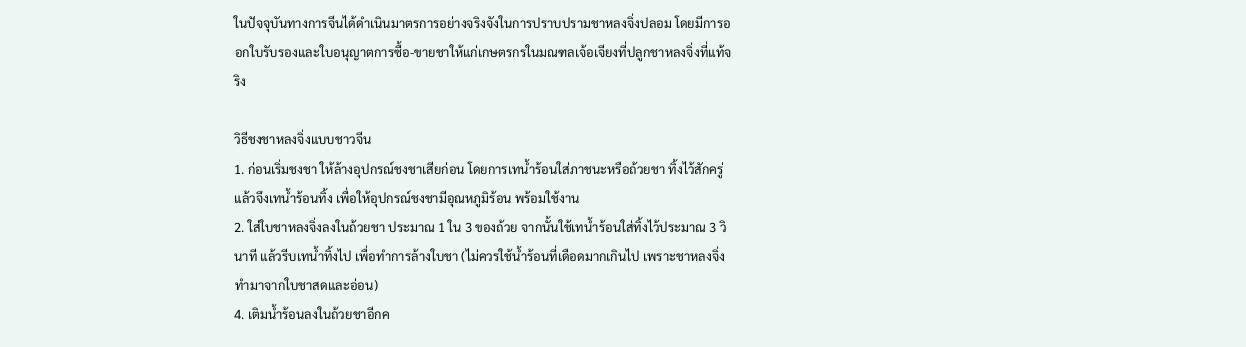ในปัจจุบันทางการจีนได้ดำเนินมาตรการอย่างจริงจังในการปราบปรามชาหลงจิ่งปลอม โดยมีการออกใบรับรองและใบอนุญาตการซื้อ-ขายชาให้แก่เกษตรกรในมณฑลเจ้อเจียงที่ปลูกชาหลงจิ่งที่แท้จริง

วิธีชงชาหลงจิ่งแบบชาวจีน
1. ก่อนเริ่มชงชา ให้ล้างอุปกรณ์ชงชาเสียก่อน โดยการเทน้ำร้อนใส่ภาชนะหรือถ้วยชา ทิ้งไว้สักครู่แล้วจึงเทน้ำร้อนทิ้ง เพื่อให้อุปกรณ์ชงชามีอุณหภูมิร้อน พร้อมใช้งาน
2. ใส่ใบชาหลงจิ่งลงในถ้วยชา ประมาณ 1 ใน 3 ของถ้วย จากนั้นใช้เทน้ำร้อนใส่ทิ้งไว้ประมาณ 3 วินาที แล้วรีบเทน้ำทิ้งไป เพื่อทำการล้างใบชา (ไม่ควรใช้น้ำร้อนที่เดือดมากเกินไป เพราะชาหลงจิ่งทำมาจากใบชาสดและอ่อน)
4. เติมน้ำร้อนลงในถ้วยชาอีกค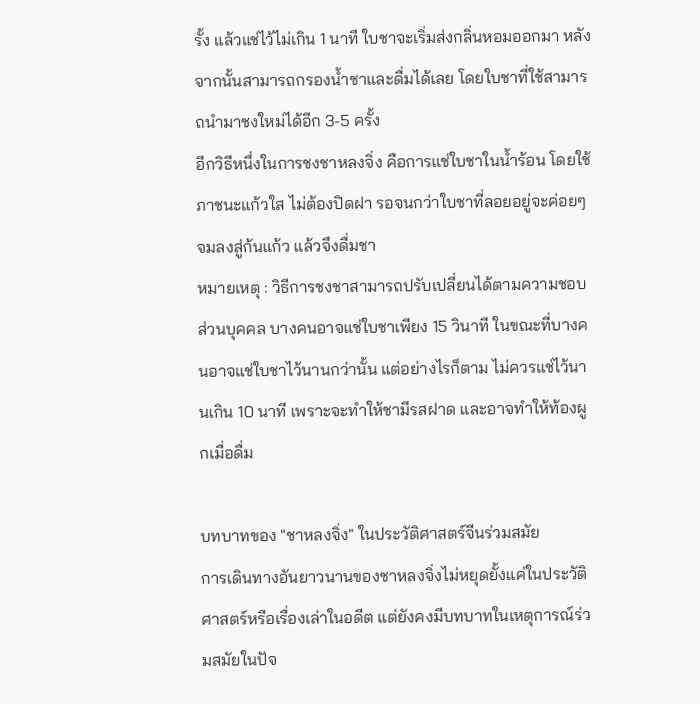รั้ง แล้วแช่ไว้ไม่เกิน 1 นาที ใบชาจะเริ่มส่งกลิ่นหอมออกมา หลังจากนั้นสามารถกรองน้ำชาและดื่มได้เลย โดยใบชาที่ใช้สามารถนำมาชงใหม่ได้อีก 3-5 ครั้ง
อีกวิธีหนึ่งในการชงชาหลงจิ่ง คือการแช่ใบชาในน้ำร้อน โดยใช้ภาชนะแก้วใส ไม่ต้องปิดฝา รอจนกว่าใบชาที่ลอยอยู่จะค่อยๆ จมลงสู่ก้นแก้ว แล้วจึงดื่มชา
หมายเหตุ : วิธีการชงชาสามารถปรับเปลี่ยนได้ตามความชอบส่วนบุคคล บางคนอาจแช่ใบชาเพียง 15 วินาที ในขณะที่บางคนอาจแช่ใบชาไว้นานกว่านั้น แต่อย่างไรก็ตาม ไม่ควรแช่ไว้นานเกิน 10 นาที เพราะจะทำให้ชามีรสฝาด และอาจทำให้ท้องผูกเมื่อดื่ม

บทบาทของ "ชาหลงจิ่ง" ในประวัติศาสตร์จีนร่วมสมัย
การเดินทางอันยาวนานของชาหลงจิ่งไม่หยุดยั้งแค่ในประวัติศาสตร์หรือเรื่องเล่าในอดีต แต่ยังคงมีบทบาทในเหตุการณ์ร่วมสมัยในปัจ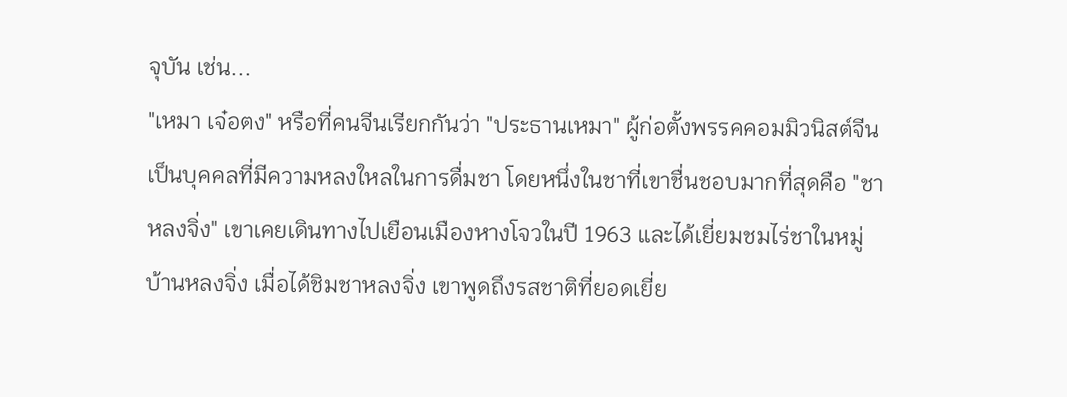จุบัน เช่น...
"เหมา เจ๋อตง" หรือที่คนจีนเรียกกันว่า "ประธานเหมา" ผู้ก่อตั้งพรรคคอมมิวนิสต์จีน เป็นบุคคลที่มีความหลงใหลในการดื่มชา โดยหนึ่งในชาที่เขาชื่นชอบมากที่สุดคือ "ชาหลงจิ่ง" เขาเคยเดินทางไปเยือนเมืองหางโจวในปี 1963 และได้เยี่ยมชมไร่ชาในหมู่บ้านหลงจิ่ง เมื่อได้ชิมชาหลงจิ่ง เขาพูดถึงรสชาติที่ยอดเยี่ย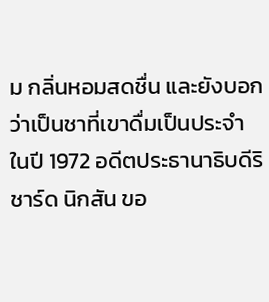ม กลิ่นหอมสดชื่น และยังบอกว่าเป็นชาที่เขาดื่มเป็นประจำ
ในปี 1972 อดีตประธานาธิบดีริชาร์ด นิกสัน ขอ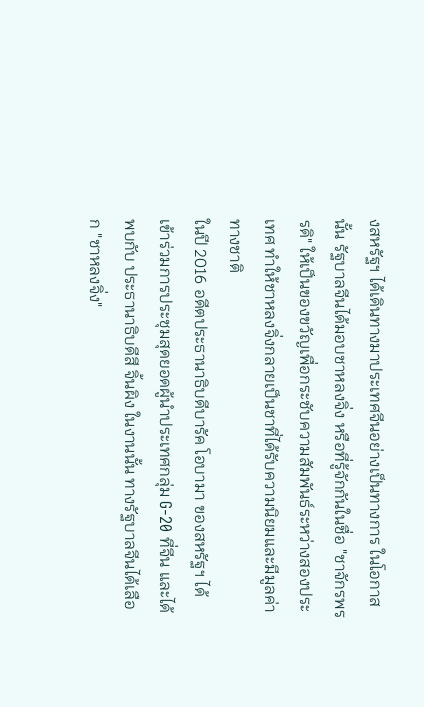งสหรัฐฯ ได้เดินทางมาประเทศจีนอย่างเป็นทางการ ในโอกาสนั้น รัฐบาลจีนได้มอบชาหลงจิ่ง หรือที่รู้จักกันในชื่อ "ชาจักรพรรดิ" ให้เป็นของขวัญเพื่อกระชับความสัมพันธ์ระหว่างสองประเทศ ทำให้ชาหลงจิ่งกลายเป็นชาที่ได้รับความนิยมและมีมูลค่าทางชาติ
ในปี 2016 อดีตประธานาธิบดีบารัค โอบามา ของสหรัฐฯ ได้เข้าร่วมการประชุมสุดยอดผู้นำประเทศกลุ่ม G-20 ที่จีน และได้พบกับ ประธานาธิบดีสี จิ้นผิง ในงานนั้น ทางรัฐบาลจีนได้เลือก "ชาหลงจิ่ง"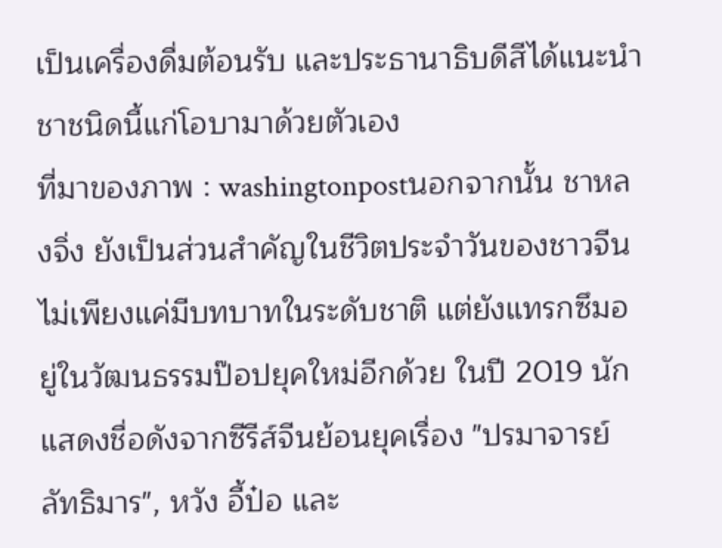เป็นเครื่องดื่มต้อนรับ และประธานาธิบดีสีได้แนะนำชาชนิดนี้แก่โอบามาด้วยตัวเอง
ที่มาของภาพ : washingtonpostนอกจากนั้น ชาหลงจิ่ง ยังเป็นส่วนสำคัญในชีวิตประจำวันของชาวจีน ไม่เพียงแค่มีบทบาทในระดับชาติ แต่ยังแทรกซึมอยู่ในวัฒนธรรมป๊อปยุคใหม่อีกด้วย ในปี 2019 นักแสดงชื่อดังจากซีรีส์จีนย้อนยุคเรื่อง "ปรมาจารย์ลัทธิมาร", หวัง อี้ป๋อ และ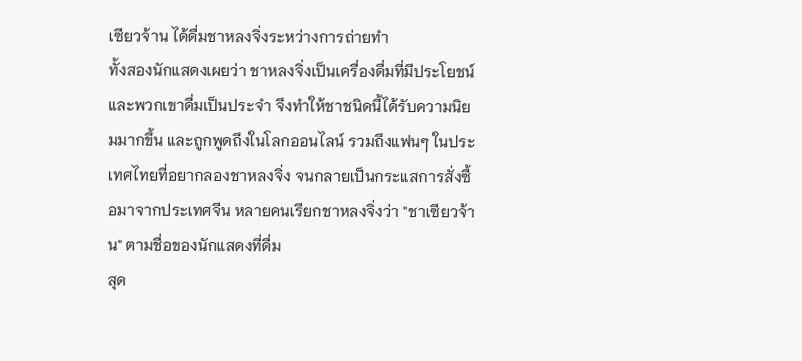เซียวจ้าน ได้ดื่มชาหลงจิ่งระหว่างการถ่ายทำ
ทั้งสองนักแสดงเผยว่า ชาหลงจิ่งเป็นเครื่องดื่มที่มีประโยชน์และพวกเขาดื่มเป็นประจำ จึงทำให้ชาชนิดนี้ได้รับความนิยมมากขึ้น และถูกพูดถึงในโลกออนไลน์ รวมถึงแฟนๆ ในประเทศไทยที่อยากลองชาหลงจิ่ง จนกลายเป็นกระแสการสั่งซื้อมาจากประเทศจีน หลายคนเรียกชาหลงจิ่งว่า "ชาเซียวจ้าน" ตามชื่อของนักแสดงที่ดื่ม
สุด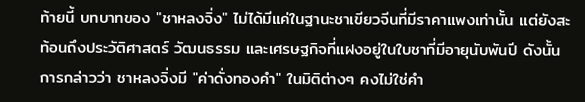ท้ายนี้ บทบาทของ "ชาหลงจิ่ง" ไม่ได้มีแค่ในฐานะชาเขียวจีนที่มีราคาแพงเท่านั้น แต่ยังสะท้อนถึงประวัติศาสตร์ วัฒนธรรม และเศรษฐกิจที่แฝงอยู่ในใบชาที่มีอายุนับพันปี ดังนั้นการกล่าวว่า ชาหลงจิ่งมี "ค่าดั่งทองคำ" ในมิติต่างๆ คงไม่ใช่คำ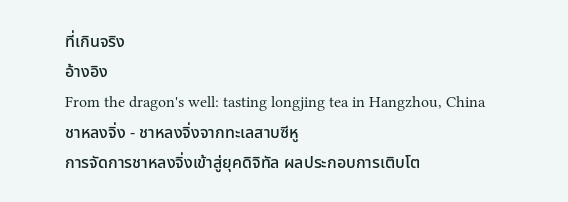ที่เกินจริง
อ้างอิง
From the dragon's well: tasting longjing tea in Hangzhou, China
ชาหลงจิ่ง - ชาหลงจิ่งจากทะเลสาบซีหู
การจัดการชาหลงจิ่งเข้าสู่ยุคดิจิทัล ผลประกอบการเติบโต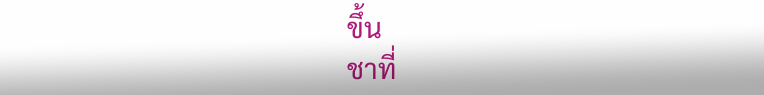ขึ้น
ชาที่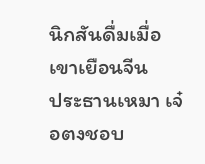นิกสันดื่มเมื่อเขาเยือนจีน
ประธานเหมา เจ๋อตงชอบ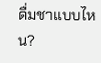ดื่มชาแบบไหน?